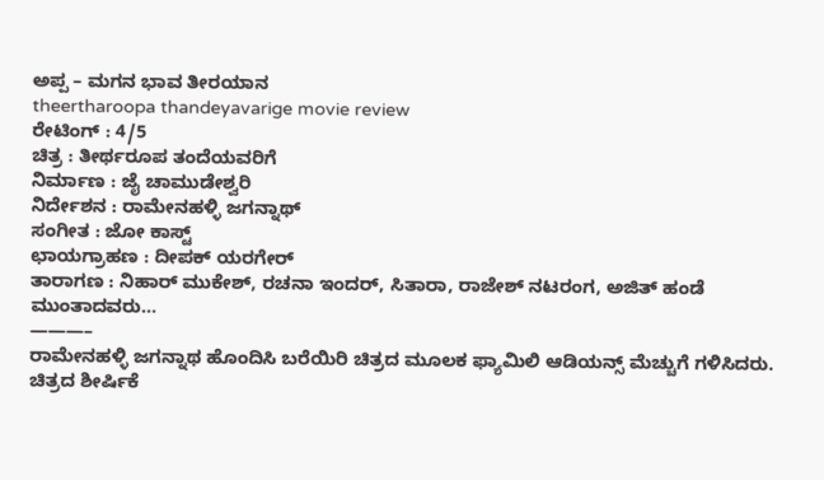ಅಪ್ಪ – ಮಗನ ಭಾವ ತೀರಯಾನ
theertharoopa thandeyavarige movie review
ರೇಟಿಂಗ್ : 4/5
ಚಿತ್ರ : ತೀರ್ಥರೂಪ ತಂದೆಯವರಿಗೆ
ನಿರ್ಮಾಣ : ಜೈ ಚಾಮುಡೇಶ್ವರಿ
ನಿರ್ದೇಶನ : ರಾಮೇನಹಳ್ಳಿ ಜಗನ್ನಾಥ್
ಸಂಗೀತ : ಜೋ ಕಾಸ್ಟ್
ಛಾಯಗ್ರಾಹಣ : ದೀಪಕ್ ಯರಗೇರ್
ತಾರಾಗಣ : ನಿಹಾರ್ ಮುಕೇಶ್, ರಚನಾ ಇಂದರ್, ಸಿತಾರಾ, ರಾಜೇಶ್ ನಟರಂಗ, ಅಜಿತ್ ಹಂಡೆ
ಮುಂತಾದವರು…
———–
ರಾಮೇನಹಳ್ಳಿ ಜಗನ್ನಾಥ ಹೊಂದಿಸಿ ಬರೆಯಿರಿ ಚಿತ್ರದ ಮೂಲಕ ಫ್ಯಾಮಿಲಿ ಆಡಿಯನ್ಸ್ ಮೆಚ್ಚುಗೆ ಗಳಿಸಿದರು. ಚಿತ್ರದ ಶೀರ್ಷಿಕೆ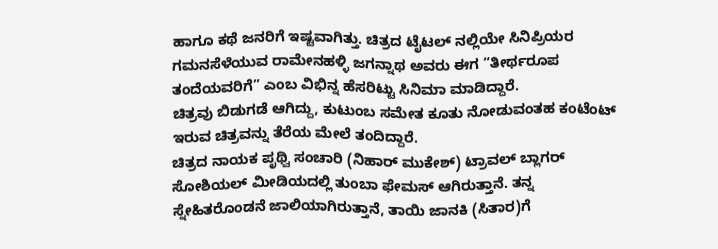ಹಾಗೂ ಕಥೆ ಜನರಿಗೆ ಇಷ್ಟವಾಗಿತ್ತು. ಚಿತ್ರದ ಟೈಟಲ್ ನಲ್ಲಿಯೇ ಸಿನಿಪ್ರಿಯರ ಗಮನಸೆಳೆಯುವ ರಾಮೇನಹಳ್ಳಿ ಜಗನ್ನಾಥ ಅವರು ಈಗ “ತೀರ್ಥರೂಪ ತಂದೆಯವರಿಗೆ” ಎಂಬ ವಿಭಿನ್ನ ಹೆಸರಿಟ್ಟು ಸಿನಿಮಾ ಮಾಡಿದ್ದಾರೆ.
ಚಿತ್ರವು ಬಿಡುಗಡೆ ಆಗಿದ್ದು, ಕುಟುಂಬ ಸಮೇತ ಕೂತು ನೋಡುವಂತಹ ಕಂಟೆಂಟ್ ಇರುವ ಚಿತ್ರವನ್ನು ತೆರೆಯ ಮೇಲೆ ತಂದಿದ್ದಾರೆ.
ಚಿತ್ರದ ನಾಯಕ ಪೃಥ್ವಿ ಸಂಚಾರಿ (ನಿಹಾರ್ ಮುಕೇಶ್) ಟ್ರಾವಲ್ ಬ್ಲಾಗರ್ ಸೋಶಿಯಲ್ ಮೀಡಿಯದಲ್ಲಿ ತುಂಬಾ ಫೇಮಸ್ ಆಗಿರುತ್ತಾನೆ. ತನ್ನ ಸ್ನೇಹಿತರೊಂಡನೆ ಜಾಲಿಯಾಗಿರುತ್ತಾನೆ, ತಾಯಿ ಜಾನಕಿ (ಸಿತಾರ)ಗೆ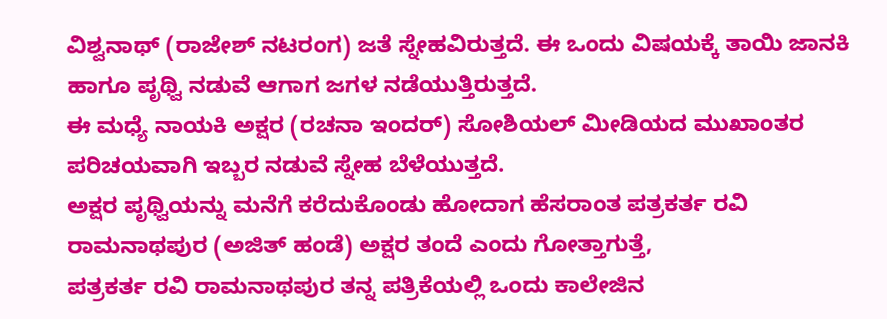ವಿಶ್ವನಾಥ್ (ರಾಜೇಶ್ ನಟರಂಗ) ಜತೆ ಸ್ನೇಹವಿರುತ್ತದೆ. ಈ ಒಂದು ವಿಷಯಕ್ಕೆ ತಾಯಿ ಜಾನಕಿ ಹಾಗೂ ಪೃಥ್ವಿ ನಡುವೆ ಆಗಾಗ ಜಗಳ ನಡೆಯುತ್ತಿರುತ್ತದೆ.
ಈ ಮಧ್ಯೆ ನಾಯಕಿ ಅಕ್ಷರ (ರಚನಾ ಇಂದರ್) ಸೋಶಿಯಲ್ ಮೀಡಿಯದ ಮುಖಾಂತರ ಪರಿಚಯವಾಗಿ ಇಬ್ಬರ ನಡುವೆ ಸ್ನೇಹ ಬೆಳೆಯುತ್ತದೆ.
ಅಕ್ಷರ ಪೃಥ್ವಿಯನ್ನು ಮನೆಗೆ ಕರೆದುಕೊಂಡು ಹೋದಾಗ ಹೆಸರಾಂತ ಪತ್ರಕರ್ತ ರವಿ ರಾಮನಾಥಪುರ (ಅಜಿತ್ ಹಂಡೆ) ಅಕ್ಷರ ತಂದೆ ಎಂದು ಗೋತ್ತಾಗುತ್ತೆ,
ಪತ್ರಕರ್ತ ರವಿ ರಾಮನಾಥಪುರ ತನ್ನ ಪತ್ರಿಕೆಯಲ್ಲಿ ಒಂದು ಕಾಲೇಜಿನ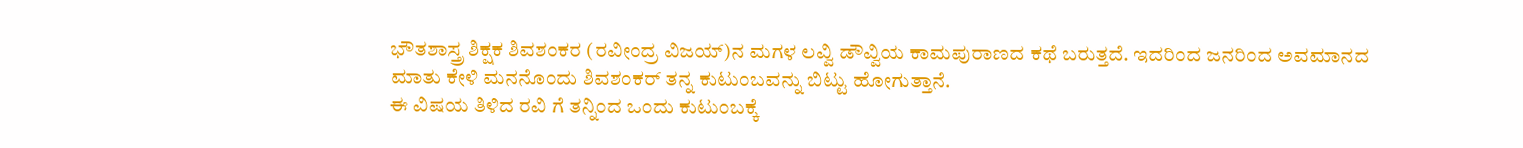ಭೌತಶಾಸ್ತ್ರ ಶಿಕ್ಷಕ ಶಿವಶಂಕರ (ರವೀಂದ್ರ ವಿಜಯ್)ನ ಮಗಳ ಲವ್ವಿ ಡೌವ್ವಿಯ ಕಾಮಪುರಾಣದ ಕಥೆ ಬರುತ್ತದೆ. ಇದರಿಂದ ಜನರಿಂದ ಅವಮಾನದ ಮಾತು ಕೇಳಿ ಮನನೊಂದು ಶಿವಶಂಕರ್ ತನ್ನ ಕುಟುಂಬವನ್ನು ಬಿಟ್ಟು ಹೋಗುತ್ತಾನೆ.
ಈ ವಿಷಯ ತಿಳಿದ ರವಿ ಗೆ ತನ್ನಿಂದ ಒಂದು ಕುಟುಂಬಕ್ಕೆ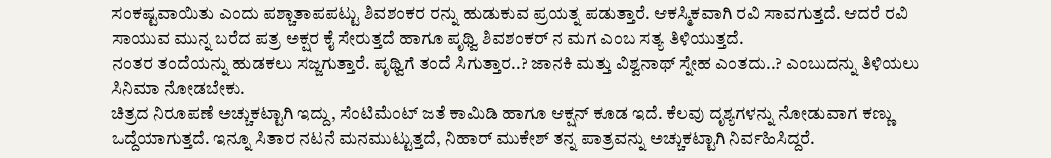ಸಂಕಷ್ಟವಾಯಿತು ಎಂದು ಪಶ್ಚಾತಾಪಪಟ್ಟು ಶಿವಶಂಕರ ರನ್ನು ಹುಡುಕುವ ಪ್ರಯತ್ನ ಪಡುತ್ತಾರೆ. ಆಕಸ್ಮಿಕವಾಗಿ ರವಿ ಸಾವಗುತ್ತದೆ. ಆದರೆ ರವಿ ಸಾಯುವ ಮುನ್ನ ಬರೆದ ಪತ್ರ ಅಕ್ಷರ ಕೈ ಸೇರುತ್ತದೆ ಹಾಗೂ ಪೃಥ್ವಿ ಶಿವಶಂಕರ್ ನ ಮಗ ಎಂಬ ಸತ್ಯ ತಿಳಿಯುತ್ತದೆ.
ನಂತರ ತಂದೆಯನ್ನು ಹುಡಕಲು ಸಜ್ಜಗುತ್ತಾರೆ. ಪೃಥ್ವಿಗೆ ತಂದೆ ಸಿಗುತ್ತಾರ..? ಜಾನಕಿ ಮತ್ತು ವಿಶ್ವನಾಥ್ ಸ್ನೇಹ ಎಂತದು..? ಎಂಬುದನ್ನು ತಿಳಿಯಲು ಸಿನಿಮಾ ನೋಡಬೇಕು.
ಚಿತ್ರದ ನಿರೂಪಣೆ ಅಚ್ಚುಕಟ್ಟಾಗಿ ಇದ್ದು, ಸೆಂಟಿಮೆಂಟ್ ಜತೆ ಕಾಮಿಡಿ ಹಾಗೂ ಆಕ್ಷನ್ ಕೂಡ ಇದೆ. ಕೆಲವು ದೃಶ್ಯಗಳನ್ನು ನೋಡುವಾಗ ಕಣ್ಣು ಒದ್ದೆಯಾಗುತ್ತದೆ. ಇನ್ನೂ ಸಿತಾರ ನಟನೆ ಮನಮುಟ್ಟುತ್ತದೆ, ನಿಹಾರ್ ಮುಕೇಶ್ ತನ್ನ ಪಾತ್ರವನ್ನು ಅಚ್ಚುಕಟ್ಟಾಗಿ ನಿರ್ವಹಿಸಿದ್ದರೆ.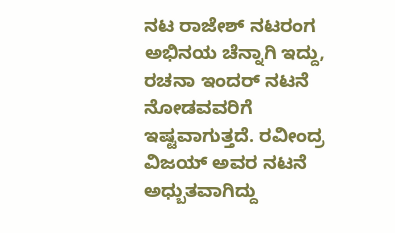ನಟ ರಾಜೇಶ್ ನಟರಂಗ ಅಭಿನಯ ಚೆನ್ನಾಗಿ ಇದ್ದು, ರಚನಾ ಇಂದರ್ ನಟನೆ ನೋಡವವರಿಗೆ ಇಷ್ಟವಾಗುತ್ತದೆ. ರವೀಂದ್ರ ವಿಜಯ್ ಅವರ ನಟನೆ ಅಧ್ಬುತವಾಗಿದ್ದು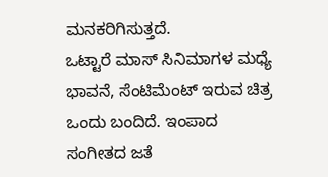ಮನಕರಿಗಿಸುತ್ತದೆ.
ಒಟ್ಟಾರೆ ಮಾಸ್ ಸಿನಿಮಾಗಳ ಮಧ್ಯೆ ಭಾವನೆ, ಸೆಂಟಿಮೆಂಟ್ ಇರುವ ಚಿತ್ರ ಒಂದು ಬಂದಿದೆ. ಇಂಪಾದ ಸಂಗೀತದ ಜತೆ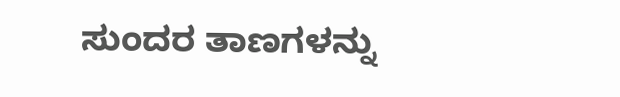ಸುಂದರ ತಾಣಗಳನ್ನು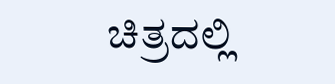ಚಿತ್ರದಲ್ಲಿ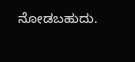ನೋಡಬಹುದು.